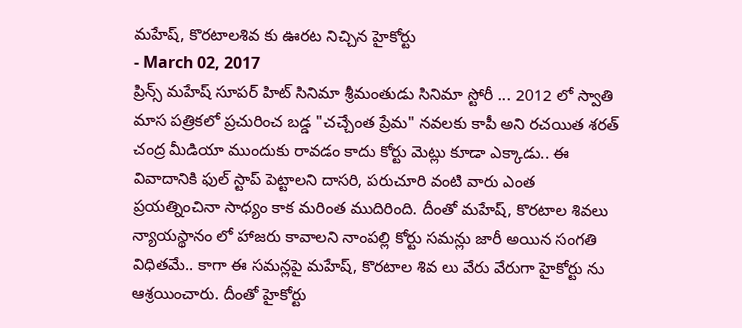మహేష్, కొరటాలశివ కు ఊరట నిచ్చిన హైకోర్టు
- March 02, 2017
ప్రిన్స్ మహేష్ సూపర్ హిట్ సినిమా శ్రీమంతుడు సినిమా స్టోరీ ... 2012 లో స్వాతి మాస పత్రికలో ప్రచురించ బడ్డ "చచ్చేంత ప్రేమ" నవలకు కాపీ అని రచయిత శరత్ చంద్ర మీడియా ముందుకు రావడం కాదు కోర్టు మెట్లు కూడా ఎక్కాడు.. ఈ వివాదానికి ఫుల్ స్టాప్ పెట్టాలని దాసరి, పరుచూరి వంటి వారు ఎంత ప్రయత్నించినా సాధ్యం కాక మరింత ముదిరింది. దీంతో మహేష్, కొరటాల శివలు న్యాయస్థానం లో హాజరు కావాలని నాంపల్లి కోర్టు సమన్లు జారీ అయిన సంగతి విధితమే.. కాగా ఈ సమన్లపై మహేష్, కొరటాల శివ లు వేరు వేరుగా హైకోర్టు ను ఆశ్రయించారు. దీంతో హైకోర్టు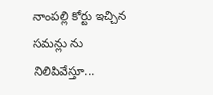నాంపల్లి కోర్టు ఇచ్చిన సమన్లు ను నిలిపివేస్తూ...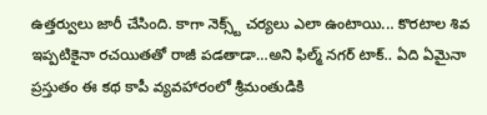ఉత్తర్వులు జారీ చేసింది. కాగా నెక్స్ట్ చర్యలు ఎలా ఉంటాయి... కొరటాల శివ ఇప్పటికైనా రచయితతో రాజీ పడతాడా...అని ఫిల్మ్ నగర్ టాక్.. ఏది ఏమైనా ప్రస్తుతం ఈ కథ కాపీ వ్యవహారంలో శ్రీమంతుడికి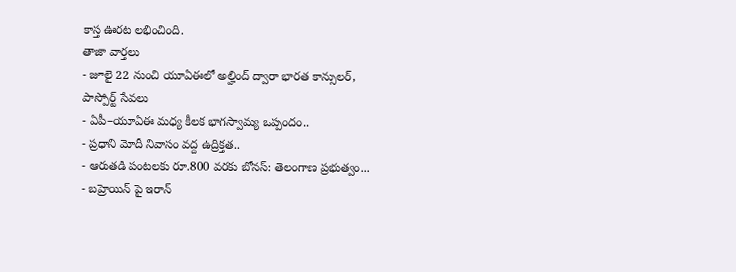కాస్త ఊరట లభించింది.
తాజా వార్తలు
- జూలై 22 నుంచి యూఏఈలో అల్హింద్ ద్వారా భారత కాన్సులర్, పాస్పోర్ట్ సేవలు
- ఏపీ–యూఏఈ మధ్య కీలక భాగస్వామ్య ఒప్పందం..
- ప్రధాని మోదీ నివాసం వద్ద ఉద్రిక్తత..
- ఆరుతడి పంటలకు రూ.800 వరకు బోనస్: తెలంగాణ ప్రభుత్వం...
- బహ్రెయిన్ పై ఇరాన్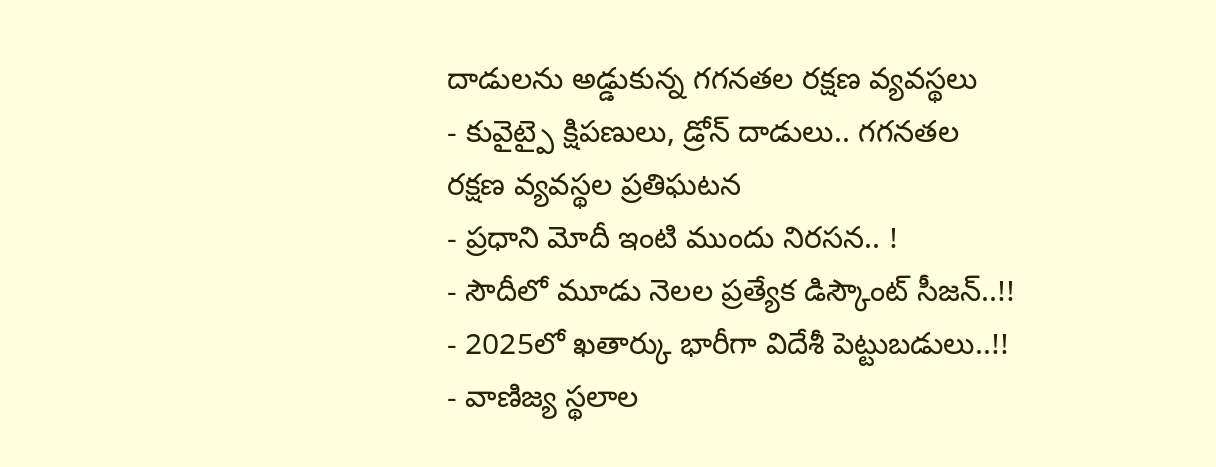దాడులను అడ్డుకున్న గగనతల రక్షణ వ్యవస్థలు
- కువైట్పై క్షిపణులు, డ్రోన్ దాడులు.. గగనతల రక్షణ వ్యవస్థల ప్రతిఘటన
- ప్రధాని మోదీ ఇంటి ముందు నిరసన.. !
- సౌదీలో మూడు నెలల ప్రత్యేక డిస్కౌంట్ సీజన్..!!
- 2025లో ఖతార్కు భారీగా విదేశీ పెట్టుబడులు..!!
- వాణిజ్య స్థలాల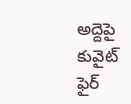అద్దెపై కువైట్ ఫైర్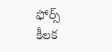ఫోర్స్ కీలక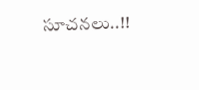సూచనలు..!!